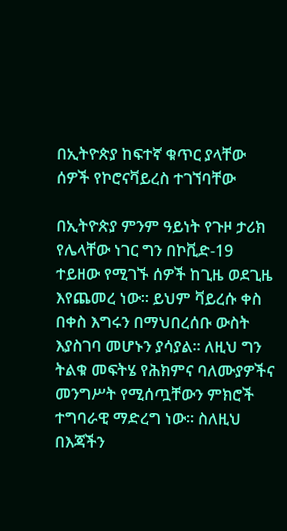በኢትዮጵያ ከፍተኛ ቁጥር ያላቸው ሰዎች የኮሮናቫይረስ ተገኘባቸው

በኢትዮጵያ ምንም ዓይነት የጉዞ ታሪክ የሌላቸው ነገር ግን በኮቪድ-19 ተይዘው የሚገኙ ሰዎች ከጊዜ ወደጊዜ እየጨመረ ነው። ይህም ቫይረሱ ቀስ በቀስ እግሩን በማህበረሰቡ ውስት እያስገባ መሆኑን ያሳያል። ለዚህ ግን ትልቁ መፍትሄ የሕክምና ባለሙያዎችና መንግሥት የሚሰጧቸውን ምክሮች ተግባራዊ ማድረግ ነው። ስለዚህ በእጃችን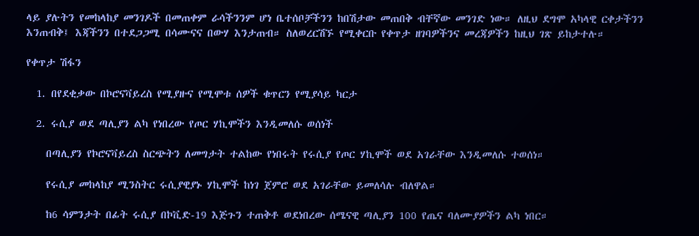ላይ ያሉትን የመከላከያ መንገዶች በመጠቀም ራሳችንንም ሆነ ቤተሰቦቻችንን ከበሽታው መጠበቅ ብቸኛው መንገድ ነው። ለዚህ ደግሞ አካላዊ ርቀታችንን እንጠብቅ፤ እጃችንን በተደጋጋሚ በሳሙናና በውሃ እንታጠብ። ስለወረርሽኙ የሚቀርቡ የቀጥታ ዘገባዎችንና መረጃዎችን ከዚህ ገጽ ይከታተሉ።

የቀጥታ ሽፋን

  1. በየደቂቃው በኮሮናቫይረስ የሚያዙና የሚሞቱ ሰዎች ቁጥርን የሚያሳይ ካርታ

  2. ሩሲያ ወደ ጣሊያን ልካ የነበረው የጦር ሃኪሞችን እንዲመለሱ ወሰነች

    በጣሊያን የኮሮናቫይረስ ስርጭትን ለመግታት ተልከው የነበሩት የሩሲያ የጦር ሃኪሞች ወደ አገራቸው እንዲመለሱ ተወሰነ።

    የሩሲያ መከላከያ ሚንስትር ሩሲያዊያኑ ሃኪሞች ከነገ ጀምሮ ወደ አገራቸው ይመለሳሉ ብለዋል።

    ከ6 ሳምንታት በፊት ሩሲያ በኮቪድ-19 እጅጉን ተጠቅቶ ወደነበረው ሰሜናዊ ጣሊያን 100 የጤና ባለሙያዎችን ልካ ነበር።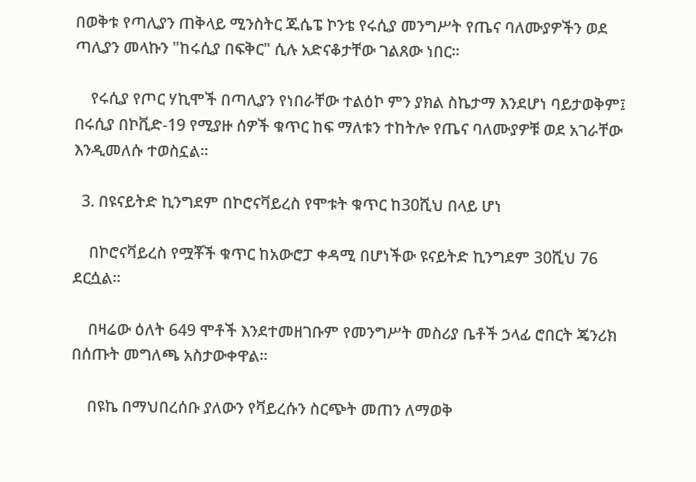በወቅቱ የጣሊያን ጠቅላይ ሚንስትር ጁሴፔ ኮንቴ የሩሲያ መንግሥት የጤና ባለሙያዎችን ወደ ጣሊያን መላኩን "ከሩሲያ በፍቅር" ሲሉ አድናቆታቸው ገልጸው ነበር።

    የሩሲያ የጦር ሃኪሞች በጣሊያን የነበራቸው ተልዕኮ ምን ያክል ስኬታማ እንደሆነ ባይታወቅም፤ በሩሲያ በኮቪድ-19 የሚያዙ ሰዎች ቁጥር ከፍ ማለቱን ተከትሎ የጤና ባለሙያዎቹ ወደ አገራቸው እንዲመለሱ ተወስኗል።

  3. በዩናይትድ ኪንግደም በኮሮናቫይረስ የሞቱት ቁጥር ከ30ሺህ በላይ ሆነ

    በኮሮናቫይረስ የሟቾች ቁጥር ከአውሮፓ ቀዳሚ በሆነችው ዩናይትድ ኪንግደም 30ሺህ 76 ደርሷል።

    በዛሬው ዕለት 649 ሞቶች እንደተመዘገቡም የመንግሥት መስሪያ ቤቶች ኃላፊ ሮበርት ጄንሪክ በሰጡት መግለጫ አስታውቀዋል።

    በዩኬ በማህበረሰቡ ያለውን የቫይረሱን ስርጭት መጠን ለማወቅ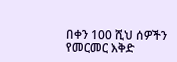በቀን 100 ሺህ ሰዎችን የመርመር እቅድ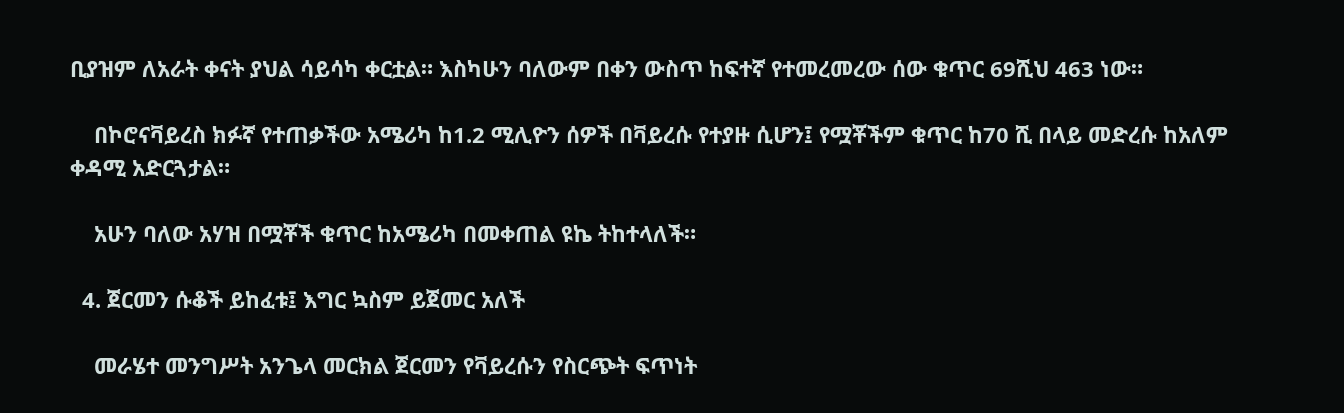ቢያዝም ለአራት ቀናት ያህል ሳይሳካ ቀርቷል። እስካሁን ባለውም በቀን ውስጥ ከፍተኛ የተመረመረው ሰው ቁጥር 69ሺህ 463 ነው።

    በኮሮናቫይረስ ክፉኛ የተጠቃችው አሜሪካ ከ1.2 ሚሊዮን ሰዎች በቫይረሱ የተያዙ ሲሆን፤ የሟቾችም ቁጥር ከ70 ሺ በላይ መድረሱ ከአለም ቀዳሚ አድርጓታል።

    አሁን ባለው አሃዝ በሟቾች ቁጥር ከአሜሪካ በመቀጠል ዩኬ ትከተላለች።

  4. ጀርመን ሱቆች ይከፈቱ፤ እግር ኳስም ይጀመር አለች

    መራሄተ መንግሥት አንጌላ መርክል ጀርመን የቫይረሱን የስርጭት ፍጥነት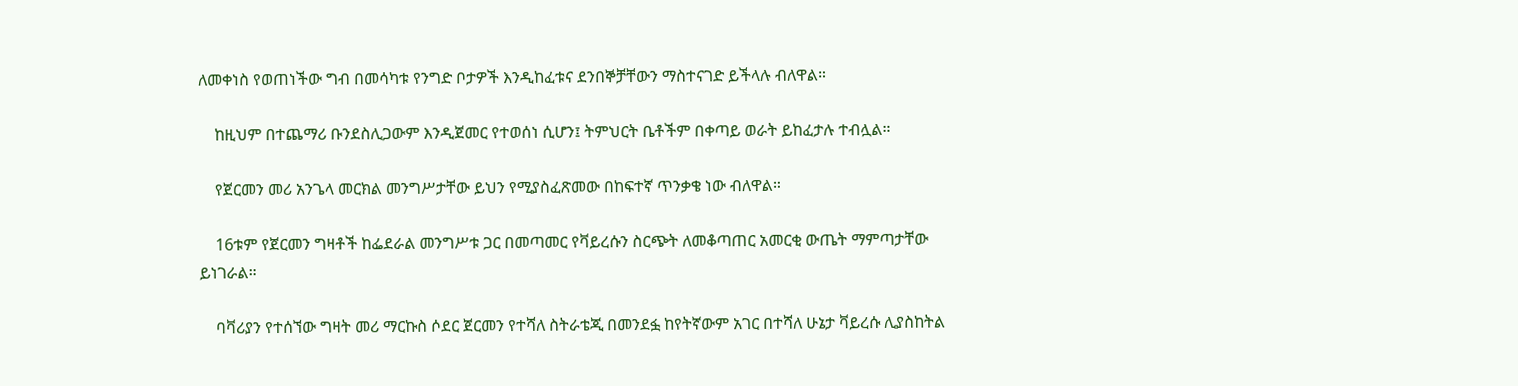ለመቀነስ የወጠነችው ግብ በመሳካቱ የንግድ ቦታዎች እንዲከፈቱና ደንበኞቻቸውን ማስተናገድ ይችላሉ ብለዋል።

    ከዚህም በተጨማሪ ቡንደስሊጋውም እንዲጀመር የተወሰነ ሲሆን፤ ትምህርት ቤቶችም በቀጣይ ወራት ይከፈታሉ ተብሏል።

    የጀርመን መሪ አንጌላ መርክል መንግሥታቸው ይህን የሚያስፈጽመው በከፍተኛ ጥንቃቄ ነው ብለዋል።

    16ቱም የጀርመን ግዛቶች ከፌደራል መንግሥቱ ጋር በመጣመር የቫይረሱን ስርጭት ለመቆጣጠር አመርቂ ውጤት ማምጣታቸው ይነገራል።

    ባቫሪያን የተሰኘው ግዛት መሪ ማርኩስ ሶደር ጀርመን የተሻለ ስትራቴጂ በመንደፏ ከየትኛውም አገር በተሻለ ሁኔታ ቫይረሱ ሊያስከትል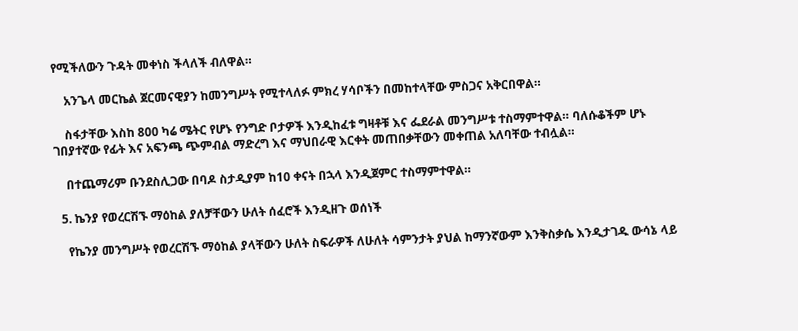የሚችለውን ጉዳት መቀነስ ችላለች ብለዋል።

    አንጌላ መርኬል ጀርመናዊያን ከመንግሥት የሚተላለፉ ምክረ ሃሳቦችን በመከተላቸው ምስጋና አቅርበዋል።

    ስፋታቸው እስከ 800 ካሬ ሜትር የሆኑ የንግድ ቦታዎች እንዲከፈቱ ግዛቶቹ እና ፌደራል መንግሥቱ ተስማምተዋል። ባለሱቆችም ሆኑ ገበያተኛው የፊት እና አፍንጫ ጭምብል ማድረግ እና ማህበራዊ እርቀት መጠበቃቸውን መቀጠል አለባቸው ተብሏል።

    በተጨማሪም ቡንደስሊጋው በባዶ ስታዲያም ከ10 ቀናት በኋላ እንዲጀምር ተስማምተዋል።

  5. ኬንያ የወረርሽኙ ማዕከል ያለቻቸውን ሁለት ሰፈሮች እንዲዘጉ ወሰነች

    የኬንያ መንግሥት የወረርሽኙ ማዕከል ያላቸውን ሁለት ስፍራዎች ለሁለት ሳምንታት ያህል ከማንኛውም እንቅስቃሴ እንዲታገዱ ውሳኔ ላይ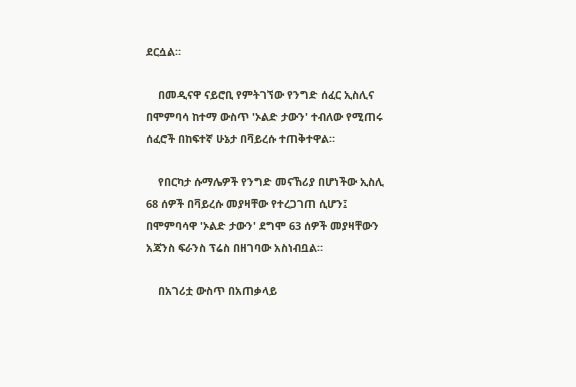ደርሷል።

    በመዲናዋ ናይሮቢ የምትገኘው የንግድ ሰፈር ኢስሊና በሞምባሳ ከተማ ውስጥ 'ኦልድ ታውን' ተብለው የሚጠሩ ሰፈሮች በከፍተኛ ሁኔታ በቫይረሱ ተጠቅተዋል።

    የበርካታ ሱማሌዎች የንግድ መናኸሪያ በሆነችው ኢስሊ 68 ሰዎች በቫይረሱ መያዛቸው የተረጋገጠ ሲሆን፤ በሞምባሳዋ 'ኦልድ ታውን' ደግሞ 63 ሰዎች መያዛቸውን አጃንስ ፍራንስ ፕሬስ በዘገባው አስነብቧል።

    በአገሪቷ ውስጥ በአጠቃላይ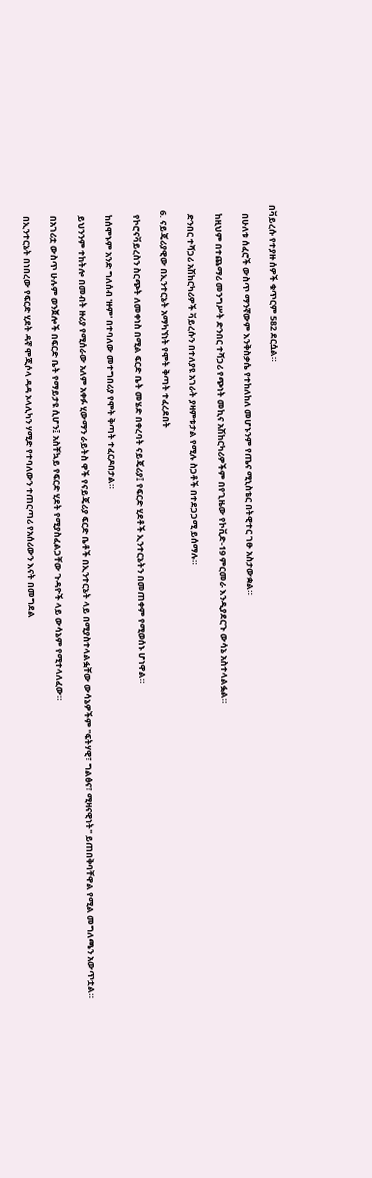በቫይረሱ የተያዙ ሰዎች ቁጥርም 582 ደርሷል።

    በሁለቱ ሰፈሮች ውስጥ ማንኛውም እንቅስቃሴ የተከለከለ መሆኑንም የጤና ሚኒስቴር በትዊተር ገፁ አስታውቋል።

    ከዚህም በተጨማሪ መንግሥት ድንበር ተሻጋሪ የጭነት መኪና አሽከርካሪዎችም በየጊዜው የኮቪድ-19 ምርመራ እንዲያደርጉ ውሳኔ አስተላልፏል።

    ድንበር ተሻጋሪ አሽከርካሪዎች ቫይረሱን በተለያዩ አገራት ያዛምቱታል የሚሉ ስጋቶች በተደጋጋሚ ይሰማሉ።

  6. ናይጄሪያዊው በኢንተርኔት አማካኘነት የሞት ቅጣት ተፈረደበት

    የኮሮናቫይረስን ስርጭት ለመቀነስ በሚል ፍርድ ቤት መሄድ በቀረባት ናይጄሪያ፤ የፍርድ ሂደቶች ኢንተርኔትን በመጠቀም የሚወሰኑ ሆነዋል።

    ከሰሞኑም አንድ ግለሰብ 'ዙም' በተባለው መተግበሪያ የሞት ቅጣት ተፈርዶበታል።

    ይህንንም ተከትሎ በመብት ዙሪያ የሚሰራው አለም አቀፉ ሂውማን ራይትስ ዋች የናይጄሪያ ፍርድ ቤቶች በኢንተርኔት ላይ በሚያስተላልፏቸው ውሳኔዎችም "ፍትሃዊ፣ ግልፅና፣ ሚዛናዊነት" ይጠበቅባቸዋል የሚል መግለጫን አውጥቷል።

    በአገሪቷ ውስጥ ሁሉም ወንጀሎች በፍርድ ቤት የማይታዩ ሲሆን፤ አስቸኳይ የፍርድ ሂደት የሚያስፈልጋቸው ጉዳዮች ላይ ውሳኔም የሚተላለፈው።

    በኢንተርኔት በነበረው የፍርድ ሂደት ዳኛ ሞጂሶላ ዳዳ ኦላሊካን ሃሚድ የተባለውን ተጠርጣሪ የአሰሪውን እናት በመግደል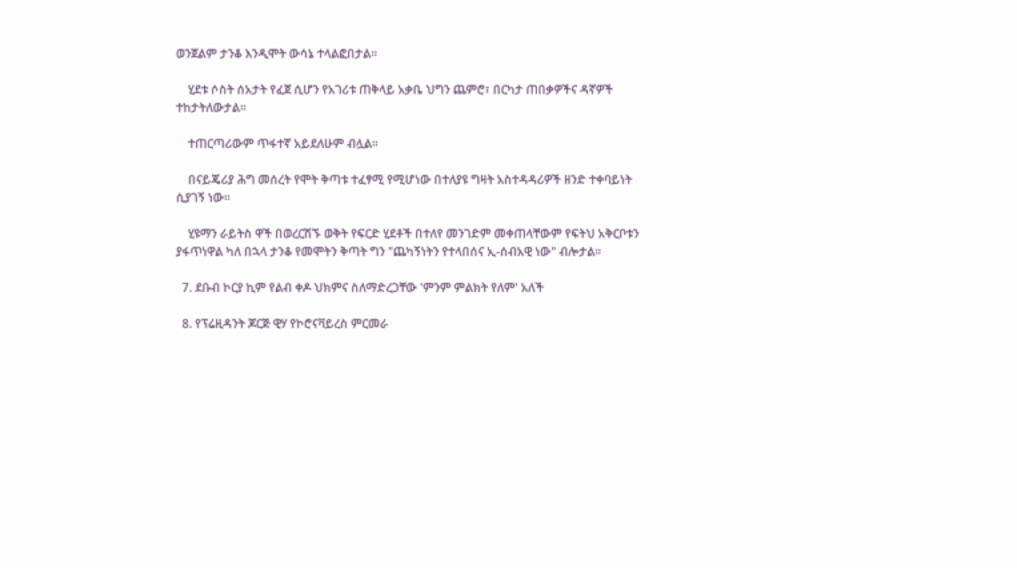ወንጀልም ታንቆ እንዲሞት ውሳኔ ተላልፎበታል።

    ሂደቱ ሶስት ሰአታት የፈጀ ሲሆን የአገሪቱ ጠቅላይ አቃቤ ህግን ጨምሮ፣ በርካታ ጠበቃዎችና ዳኛዎች ተከታትለውታል።

    ተጠርጣሪውም ጥፋተኛ አይደለሁም ብሏል።

    በናይጄሪያ ሕግ መሰረት የሞት ቅጣቱ ተፈፃሚ የሚሆነው በተለያዩ ግዛት አስተዳዳሪዎች ዘንድ ተቀባይነት ሲያገኝ ነው።

    ሂዩማን ራይትስ ዋች በወረርሽኙ ወቅት የፍርድ ሂደቶች በተለየ መንገድም መቀጠላቸውም የፍትህ አቅርቦቱን ያፋጥነዋል ካለ በኋላ ታንቆ የመሞትን ቅጣት ግን "ጨካኝነትን የተላበሰና ኢ-ሰብአዊ ነው" ብሎታል።

  7. ደቡብ ኮርያ ኪም የልብ ቀዶ ህክምና ስለማድረጋቸው 'ምንም ምልክት የለም' አለች

  8. የፕሬዚዳንት ጆርጅ ዊሃ የኮሮናቫይረስ ምርመራ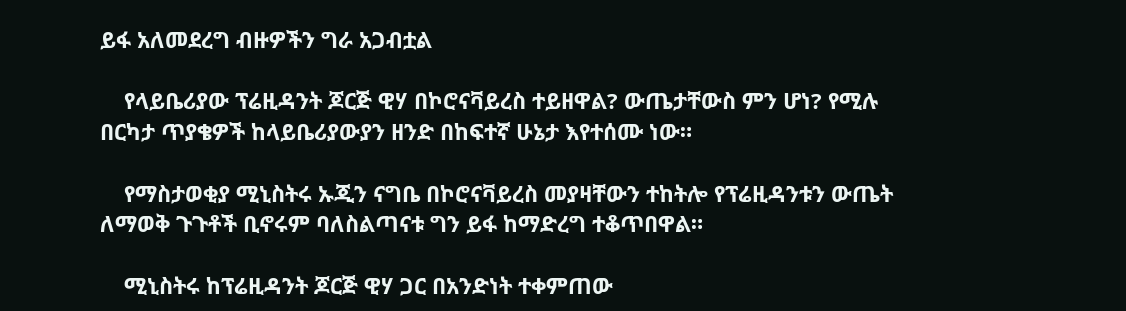ይፋ አለመደረግ ብዙዎችን ግራ አጋብቷል

    የላይቤሪያው ፕሬዚዳንት ጆርጅ ዊሃ በኮሮናቫይረስ ተይዘዋል? ውጤታቸውስ ምን ሆነ? የሚሉ በርካታ ጥያቄዎች ከላይቤሪያውያን ዘንድ በከፍተኛ ሁኔታ እየተሰሙ ነው።

    የማስታወቂያ ሚኒስትሩ ኡጂን ናግቤ በኮሮናቫይረስ መያዛቸውን ተከትሎ የፕሬዚዳንቱን ውጤት ለማወቅ ጉጉቶች ቢኖሩም ባለስልጣናቱ ግን ይፋ ከማድረግ ተቆጥበዋል።

    ሚኒስትሩ ከፕሬዚዳንት ጆርጅ ዊሃ ጋር በአንድነት ተቀምጠው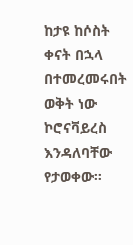ከታዩ ከሶስት ቀናት በኋላ በተመረመሩበት ወቅት ነው ኮሮናቫይረስ እንዳለባቸው የታወቀው።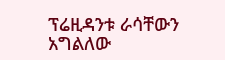ፕሬዚዳንቱ ራሳቸውን አግልለው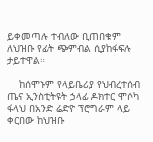ይቀመጣሉ ተብለው ቢጠበቁም ለህዝቡ የፊት ጭምብል ሲያከፋፍሉ ታይተዋል።

    ከሰሞኑም የላይቤሪያ የህብረተሰብ ጤና ኢንስቲትዩት ኃላፊ ዶክተር ሞሶካ ፋላህ በአንድ ሬድዮ ፕሮግራም ላይ ቀርበው ከህዝቡ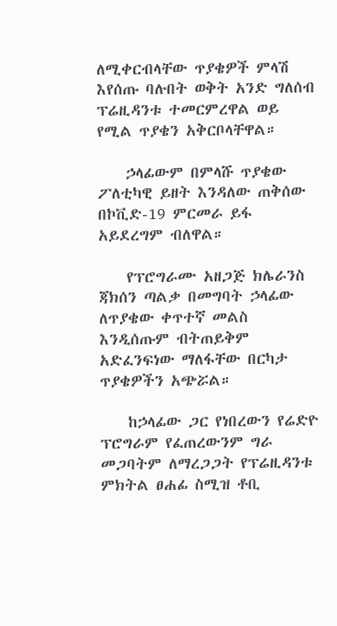ለሚቀርብላቸው ጥያቄዎች ምላሽ እየሰጡ ባሉበት ወቅት አንድ ግለሰብ ፕሬዚዳንቱ ተመርምረዋል ወይ የሚል ጥያቄን አቅርቦላቸዋል።

    ኃላፊውም በምላሹ ጥያቄው ፖለቲካዊ ይዘት እንዳለው ጠቅሰው በኮቪድ-19 ምርመራ ይፋ አይደረግም ብለዋል።

    የፕሮግራሙ አዘጋጅ ክሌራንስ ጃክሰን ጣልቃ በመግባት ኃላፊው ለጥያቄው ቀጥተኛ መልስ እንዲሰጡም ብትጠይቅም አድፈንፍነው ማለፋቸው በርካታ ጥያቄዎችን አጭሯል።

    ከኃላፊው ጋር የነበረውን የሬድዮ ፕሮግራም የፈጠረውንም ግራ መጋባትም ለማረጋጋት የፕሬዚዳንቱ ምክትል ፀሐፊ ስሚዝ ቶቢ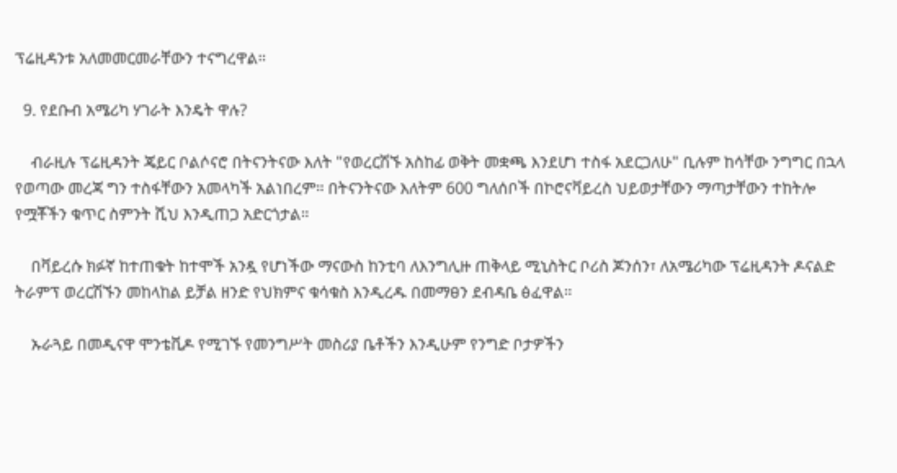ፕሬዚዳንቱ አለመመርመራቸውን ተናግረዋል።

  9. የደቡብ አሜሪካ ሃገራት እንዴት ዋሉ?

    ብራዚሉ ፕሬዚዳንት ጄይር ቦልሶናሮ በትናንትናው እለት "የወረርሽኙ አስከፊ ወቅት መቋጫ እንደሆነ ተስፋ አደርጋለሁ" ቢሉም ከሳቸው ንግግር በኋላ የወጣው መረጃ ግን ተስፋቸውን አመላካች አልነበረም። በትናንትናው እለትም 600 ግለሰቦች በኮሮናቫይረስ ህይወታቸውን ማጣታቸውን ተከትሎ የሟቾችን ቁጥር ስምንት ሺህ እንዲጠጋ አድርጎታል።

    በቫይረሱ ክፉኛ ከተጠቁት ከተሞች አንዷ የሆነችው ማናውስ ከንቲባ ለእንግሊዙ ጠቅላይ ሚኒስትር ቦሪስ ጆንሰን፣ ለአሜሪካው ፕሬዚዳንት ዶናልድ ትራምፕ ወረርሽኙን መከላከል ይቻል ዘንድ የህክምና ቁሳቁስ እንዲረዱ በመማፀን ደብዳቤ ፅፈዋል።

    ኡራጓይ በመዲናዋ ሞንቴቪዶ የሚገኙ የመንግሥት መስሪያ ቤቶችን እንዲሁም የንግድ ቦታዎችን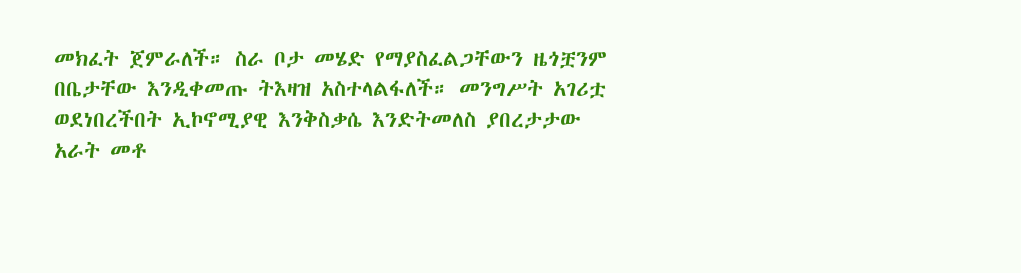መክፈት ጀምራለች። ስራ ቦታ መሄድ የማያስፈልጋቸውን ዜጎቿንም በቤታቸው እንዲቀመጡ ትእዛዝ አስተላልፋለች። መንግሥት አገሪቷ ወደነበረችበት ኢኮኖሚያዊ እንቅስቃሴ እንድትመለስ ያበረታታው አራት መቶ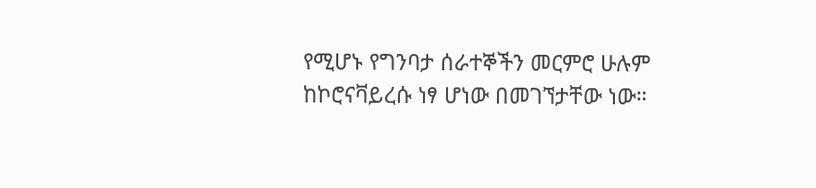የሚሆኑ የግንባታ ሰራተኞችን መርምሮ ሁሉም ከኮሮናቫይረሱ ነፃ ሆነው በመገኘታቸው ነው።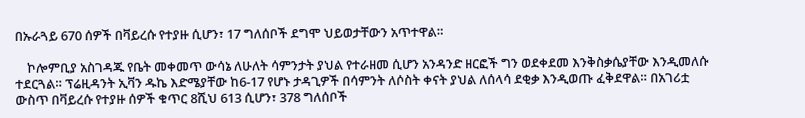በኡራጓይ 670 ሰዎች በቫይረሱ የተያዙ ሲሆን፣ 17 ግለሰቦች ደግሞ ህይወታቸውን አጥተዋል።

    ኮሎምቢያ አስገዳጁ የቤት መቀመጥ ውሳኔ ለሁለት ሳምንታት ያህል የተራዘመ ሲሆን አንዳንድ ዘርፎች ግን ወደቀደመ እንቅስቃሴያቸው እንዲመለሱ ተደርጓል። ፕሬዚዳንት ኢቫን ዱኬ እድሜያቸው ከ6-17 የሆኑ ታዳጊዎች በሳምንት ለሶስት ቀናት ያህል ለሰላሳ ደቂቃ እንዲወጡ ፈቅደዋል። በአገሪቷ ውስጥ በቫይረሱ የተያዙ ሰዎች ቁጥር 8ሺህ 613 ሲሆን፣ 378 ግለሰቦች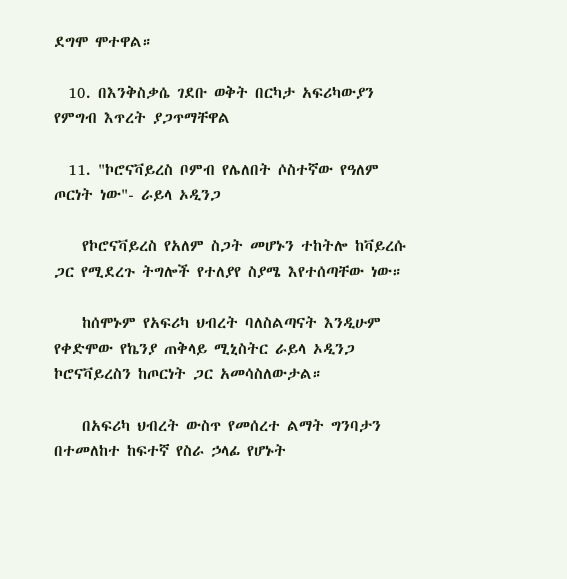ደግሞ ሞተዋል።

  10. በእንቅስቃሴ ገደቡ ወቅት በርካታ አፍሪካውያን የምግብ እጥረት ያጋጥማቸዋል

  11. "ኮሮናቫይረስ ቦምብ የሌለበት ሶስተኛው የዓለም ጦርነት ነው"- ራይላ ኦዲንጋ

    የኮሮናቫይረስ የአለም ስጋት መሆኑን ተከትሎ ከቫይረሱ ጋር የሚደረጉ ትግሎች የተለያየ ስያሜ እየተሰጣቸው ነው።

    ከሰሞኑም የአፍሪካ ህብረት ባለስልጣናት እንዲሁም የቀድሞው የኬንያ ጠቅላይ ሚኒስትር ራይላ ኦዲንጋ ኮሮናቫይረስን ከጦርነት ጋር አመሳስለውታል።

    በአፍሪካ ህብረት ውስጥ የመሰረተ ልማት ግንባታን በተመለከተ ከፍተኛ የስራ ኃላፊ የሆኑት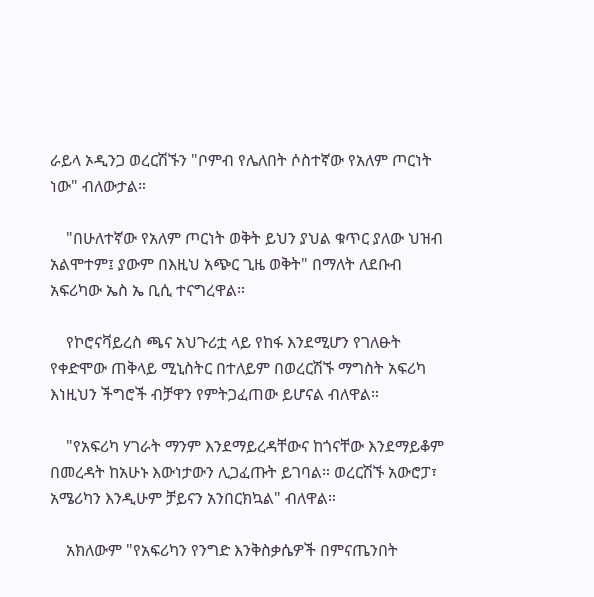ራይላ ኦዲንጋ ወረርሽኙን "ቦምብ የሌለበት ሶስተኛው የአለም ጦርነት ነው" ብለውታል።

    "በሁለተኛው የአለም ጦርነት ወቅት ይህን ያህል ቁጥር ያለው ህዝብ አልሞተም፤ ያውም በእዚህ አጭር ጊዜ ወቅት" በማለት ለደቡብ አፍሪካው ኤስ ኤ ቢሲ ተናግረዋል።

    የኮሮናቫይረስ ጫና አህጉሪቷ ላይ የከፋ እንደሚሆን የገለፁት የቀድሞው ጠቅላይ ሚኒስትር በተለይም በወረርሽኙ ማግስት አፍሪካ እነዚህን ችግሮች ብቻዋን የምትጋፈጠው ይሆናል ብለዋል።

    "የአፍሪካ ሃገራት ማንም እንደማይረዳቸውና ከጎናቸው እንደማይቆም በመረዳት ከአሁኑ እውነታውን ሊጋፈጡት ይገባል። ወረርሽኙ አውሮፓ፣ አሜሪካን እንዲሁም ቻይናን አንበርክኳል" ብለዋል።

    አክለውም "የአፍሪካን የንግድ እንቅስቃሴዎች በምናጤንበት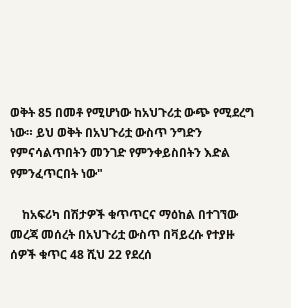ወቅት 85 በመቶ የሚሆነው ከአህጉሪቷ ውጭ የሚደረግ ነው። ይህ ወቅት በአህጉሪቷ ውስጥ ንግድን የምናሳልጥበትን መንገድ የምንቀይስበትን እድል የምንፈጥርበት ነው"

    ከአፍሪካ በሽታዎች ቁጥጥርና ማዕከል በተገኘው መረጃ መሰረት በአህጉሪቷ ውስጥ በቫይረሱ የተያዙ ሰዎች ቁጥር 48 ሺህ 22 የደረሰ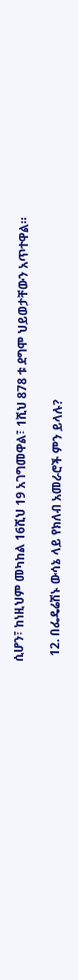ሲሆን፣ ከነዚህም መካከል 16ሺህ 19 አገግመዋል፣ 1ሺህ 878 ቱ ደግሞ ህይወታቸውን አጥተዋል።

  12. በፌዴሬሽኑ ውሳኔ ላይ የክለብ አመራሮች ምን ይላሉ?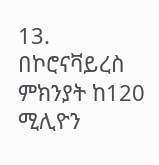13. በኮሮናቫይረስ ምክንያት ከ120 ሚሊዮን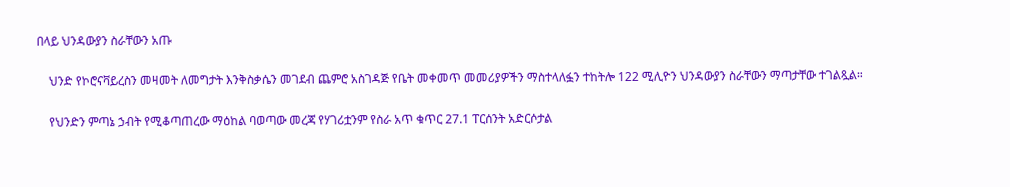በላይ ህንዳውያን ስራቸውን አጡ

    ህንድ የኮሮናቫይረስን መዛመት ለመግታት እንቅስቃሴን መገደብ ጨምሮ አስገዳጅ የቤት መቀመጥ መመሪያዎችን ማስተላለፏን ተከትሎ 122 ሚሊዮን ህንዳውያን ስራቸውን ማጣታቸው ተገልጿል።

    የህንድን ምጣኔ ኃብት የሚቆጣጠረው ማዕከል ባወጣው መረጃ የሃገሪቷንም የስራ አጥ ቁጥር 27.1 ፐርሰንት አድርሶታል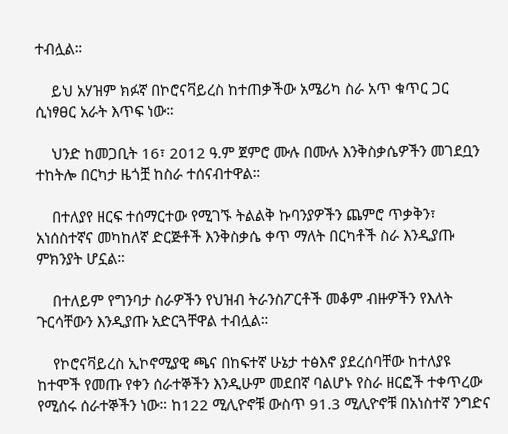ተብሏል።

    ይህ አሃዝም ክፉኛ በኮሮናቫይረስ ከተጠቃችው አሜሪካ ስራ አጥ ቁጥር ጋር ሲነፃፀር አራት እጥፍ ነው።

    ህንድ ከመጋቢት 16፣ 2012 ዓ.ም ጀምሮ ሙሉ በሙሉ እንቅስቃሴዎችን መገደቧን ተከትሎ በርካታ ዜጎቿ ከስራ ተሰናብተዋል።

    በተለያየ ዘርፍ ተሰማርተው የሚገኙ ትልልቅ ኩባንያዎችን ጨምሮ ጥቃቅን፣ አነሰስተኛና መካከለኛ ድርጅቶች እንቅስቃሴ ቀጥ ማለት በርካቶች ስራ እንዲያጡ ምክንያት ሆኗል።

    በተለይም የግንባታ ስራዎችን የህዝብ ትራንስፖርቶች መቆም ብዙዎችን የእለት ጉርሳቸውን እንዲያጡ አድርጓቸዋል ተብሏል።

    የኮሮናቫይረስ ኢኮኖሚያዊ ጫና በከፍተኛ ሁኔታ ተፅእኖ ያደረሰባቸው ከተለያዩ ከተሞች የመጡ የቀን ሰራተኞችን እንዲሁም መደበኛ ባልሆኑ የስራ ዘርፎች ተቀጥረው የሚሰሩ ሰራተኞችን ነው። ከ122 ሚሊዮኖቹ ውስጥ 91.3 ሚሊዮኖቹ በአነስተኛ ንግድና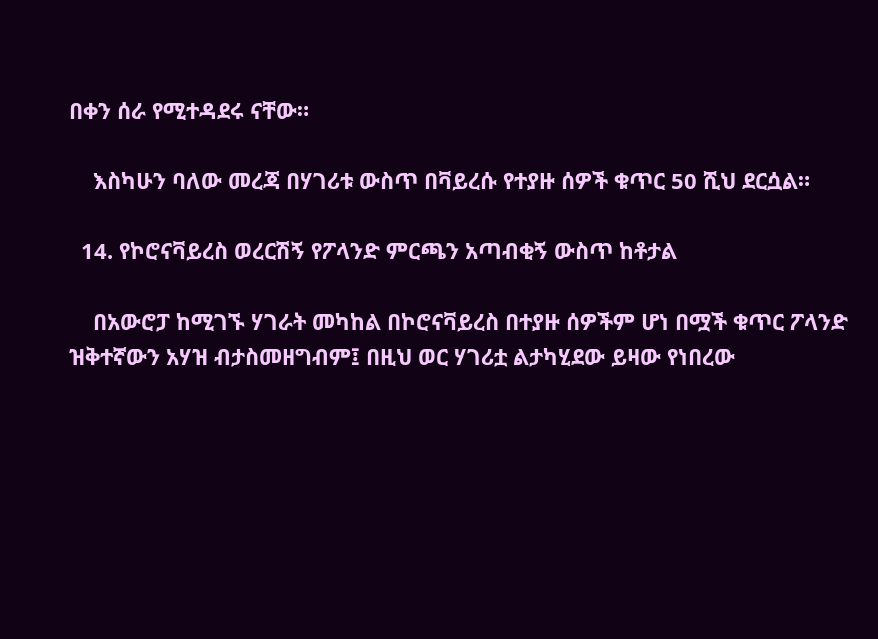በቀን ሰራ የሚተዳደሩ ናቸው።

    እስካሁን ባለው መረጃ በሃገሪቱ ውስጥ በቫይረሱ የተያዙ ሰዎች ቁጥር 50 ሺህ ደርሷል።

  14. የኮሮናቫይረስ ወረርሽኝ የፖላንድ ምርጫን አጣብቂኝ ውስጥ ከቶታል

    በአውሮፓ ከሚገኙ ሃገራት መካከል በኮሮናቫይረስ በተያዙ ሰዎችም ሆነ በሟች ቁጥር ፖላንድ ዝቅተኛውን አሃዝ ብታስመዘግብም፤ በዚህ ወር ሃገሪቷ ልታካሂደው ይዛው የነበረው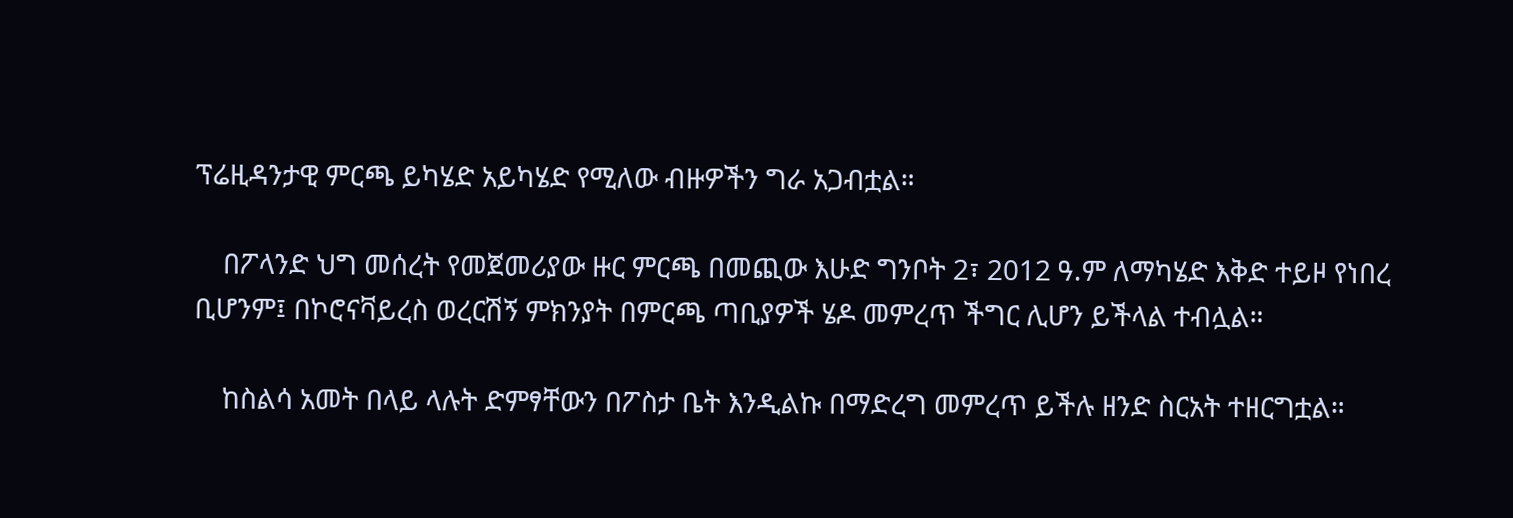ፕሬዚዳንታዊ ምርጫ ይካሄድ አይካሄድ የሚለው ብዙዎችን ግራ አጋብቷል።

    በፖላንድ ህግ መሰረት የመጀመሪያው ዙር ምርጫ በመጪው እሁድ ግንቦት 2፣ 2012 ዓ.ም ለማካሄድ እቅድ ተይዞ የነበረ ቢሆንም፤ በኮሮናቫይረስ ወረርሽኝ ምክንያት በምርጫ ጣቢያዎች ሄዶ መምረጥ ችግር ሊሆን ይችላል ተብሏል።

    ከስልሳ አመት በላይ ላሉት ድምፃቸውን በፖስታ ቤት እንዲልኩ በማድረግ መምረጥ ይችሉ ዘንድ ስርአት ተዘርግቷል።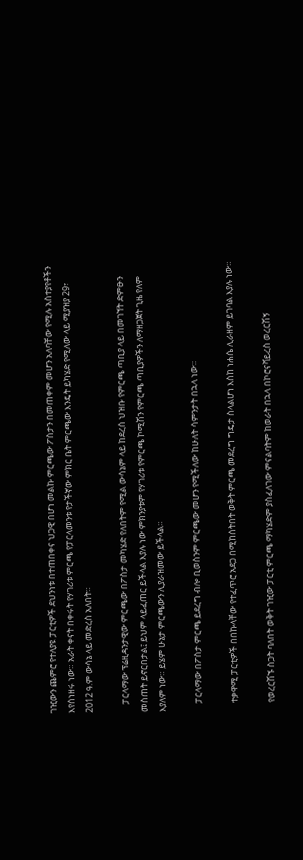ገዢውን ጨምሮ የተለያዩ ፓርቲዎች ደህንነቱ በተጠበቀና ህጋዊ በሆነ መልኩ ምርጫው ፖስታን በመጠቀም መሆን አለባቸው የሚሉ አስተያየቶችን እየሰነዘሩ ነው። አራት ቀናት በቀሩት የሃገሪቱ ምርጫ የፓርላመንቱ የታችኛው ምክር ቤት ምርጫው እንዴት ይካሄድ የሚለው ላይ ሚያዝያ 29፣ 2012 ዓ.ም ውሳኔ ላይ መድረስ አለበት።

    ፓርላማው ፕሬዚዳንታዊው ምርጫው በፖስታ መካሄድ የለበትም የሚል ውሳኔም ላይ ከደረሰ ህዝቡ የምርጫ ጣቢያ ላይ በመገኘት ድምፁን መስጠት ይኖርበታል፤ ይህም ላይፈጠር ይችላል እያሉ ነው ምክንያቱም የሃገሪቱ የምርጫ ኮሚሽን የምርጫ ጣቢያዎችን ለማዘጋጀት ጊዜ የለም እያለም ነው። ይሄም ሁኔታ ምርጫውን ሊያራዝመው ይችላል።

    ፓርላማው በፖስታ ምርጫ ይደረግ ብሎ ቢወስንም ምርጫው መሆን የሚችለው ከሁለት ሳምንታት በኋላ ነው።

    ተቃዋሚ ፓርቲዎች በበኩላቸው የተፈጥሮ አደጋ በሚከሰትበት ወቅት ምርጫ መደረግ ግዴታ ስላልሆነ እስከ ነሐሴ ሊራዘም ይገባል እያሉ ነው።

    የወረርሽኙ ስጋት ባለበት ወቅት ገዢው ፓርቲ ምርጫ ማካሄድም ያስፈለገው ምናልባትም ከወራት በኋላ በኮሮናቫይረስ ወረርሽኝ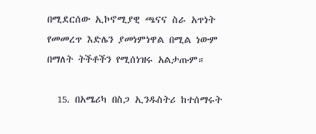በሚደርሰው ኢኮኖሚያዊ ጫናና ስራ አጥነት የመመረጥ እድሌን ያመነምነዋል በሚል ነውም በማለት ትችቶችን የሚሰነዝሩ አልታጡም።

  15. በአሜሪካ በስጋ ኢንዱስትሪ ከተሰማሩት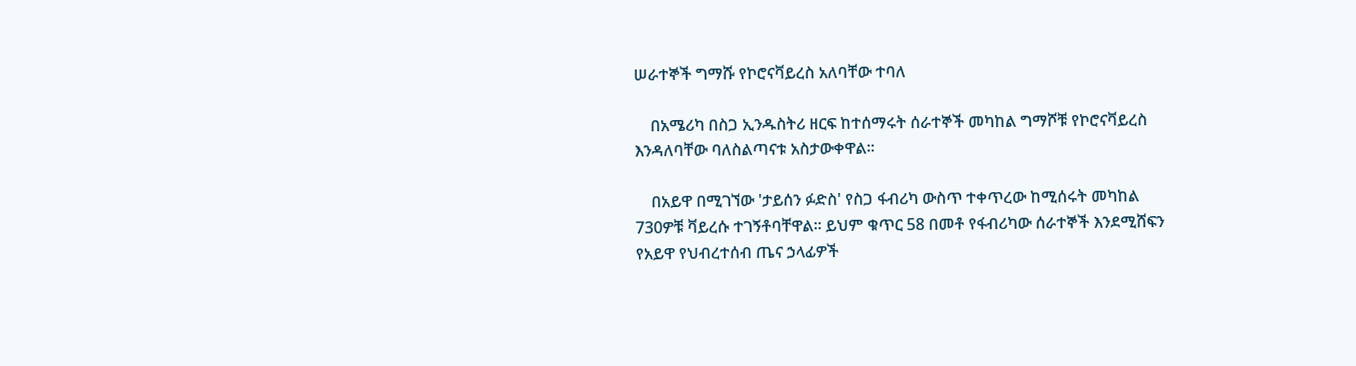ሠራተኞች ግማሹ የኮሮናቫይረስ አለባቸው ተባለ

    በአሜሪካ በስጋ ኢንዱስትሪ ዘርፍ ከተሰማሩት ሰራተኞች መካከል ግማሾቹ የኮሮናቫይረስ እንዳለባቸው ባለስልጣናቱ አስታውቀዋል።

    በአይዋ በሚገኘው 'ታይሰን ፉድስ' የስጋ ፋብሪካ ውስጥ ተቀጥረው ከሚሰሩት መካከል 730ዎቹ ቫይረሱ ተገኝቶባቸዋል። ይህም ቁጥር 58 በመቶ የፋብሪካው ሰራተኞች እንደሚሸፍን የአይዋ የህብረተሰብ ጤና ኃላፊዎች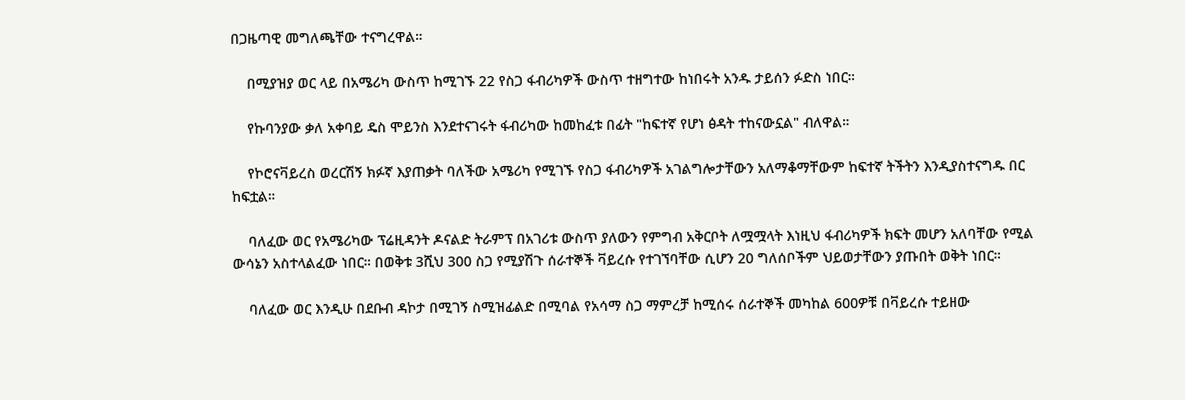በጋዜጣዊ መግለጫቸው ተናግረዋል።

    በሚያዝያ ወር ላይ በአሜሪካ ውስጥ ከሚገኙ 22 የስጋ ፋብሪካዎች ውስጥ ተዘግተው ከነበሩት አንዱ ታይሰን ፉድስ ነበር።

    የኩባንያው ቃለ አቀባይ ዴስ ሞይንስ እንደተናገሩት ፋብሪካው ከመከፈቱ በፊት "ከፍተኛ የሆነ ፅዳት ተከናውኗል" ብለዋል።

    የኮሮናቫይረስ ወረርሽኝ ክፉኛ እያጠቃት ባለችው አሜሪካ የሚገኙ የስጋ ፋብሪካዎች አገልግሎታቸውን አለማቆማቸውም ከፍተኛ ትችትን እንዲያስተናግዱ በር ከፍቷል።

    ባለፈው ወር የአሜሪካው ፕሬዚዳንት ዶናልድ ትራምፕ በአገሪቱ ውስጥ ያለውን የምግብ አቅርቦት ለሟሟላት እነዚህ ፋብሪካዎች ክፍት መሆን አለባቸው የሚል ውሳኔን አስተላልፈው ነበር። በወቅቱ 3ሺህ 300 ስጋ የሚያሽጉ ሰራተኞች ቫይረሱ የተገኘባቸው ሲሆን 20 ግለሰቦችም ህይወታቸውን ያጡበት ወቅት ነበር።

    ባለፈው ወር እንዲሁ በደቡብ ዳኮታ በሚገኝ ስሚዝፊልድ በሚባል የአሳማ ስጋ ማምረቻ ከሚሰሩ ሰራተኞች መካከል 600ዎቹ በቫይረሱ ተይዘው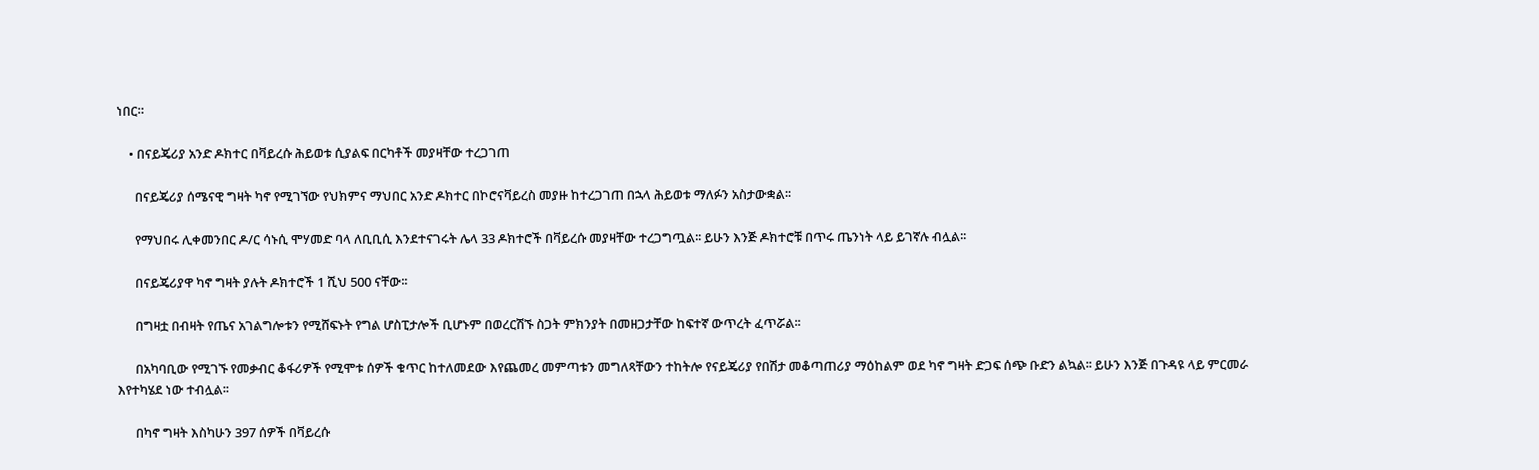ነበር።

    • በናይጄሪያ አንድ ዶክተር በቫይረሱ ሕይወቱ ሲያልፍ በርካቶች መያዛቸው ተረጋገጠ

      በናይጄሪያ ሰሜናዊ ግዛት ካኖ የሚገኘው የህክምና ማህበር አንድ ዶክተር በኮሮናቫይረስ መያዙ ከተረጋገጠ በኋላ ሕይወቱ ማለፉን አስታውቋል፡፡

      የማህበሩ ሊቀመንበር ዶ/ር ሳኑሲ ሞሃመድ ባላ ለቢቢሲ እንደተናገሩት ሌላ 33 ዶክተሮች በቫይረሱ መያዛቸው ተረጋግጧል፡፡ ይሁን እንጅ ዶክተሮቹ በጥሩ ጤንነት ላይ ይገኛሉ ብሏል፡፡

      በናይጄሪያዋ ካኖ ግዛት ያሉት ዶክተሮች 1 ሺህ 500 ናቸው፡፡

      በግዛቷ በብዛት የጤና አገልግሎቱን የሚሸፍኑት የግል ሆስፒታሎች ቢሆኑም በወረርሽኙ ስጋት ምክንያት በመዘጋታቸው ከፍተኛ ውጥረት ፈጥሯል፡፡

      በአካባቢው የሚገኙ የመቃብር ቆፋሪዎች የሚሞቱ ሰዎች ቁጥር ከተለመደው እየጨመረ መምጣቱን መግለጻቸውን ተከትሎ የናይጄሪያ የበሽታ መቆጣጠሪያ ማዕከልም ወደ ካኖ ግዛት ድጋፍ ሰጭ ቡድን ልኳል፡፡ ይሁን እንጅ በጉዳዩ ላይ ምርመራ እየተካሄደ ነው ተብሏል፡፡

      በካኖ ግዛት እስካሁን 397 ሰዎች በቫይረሱ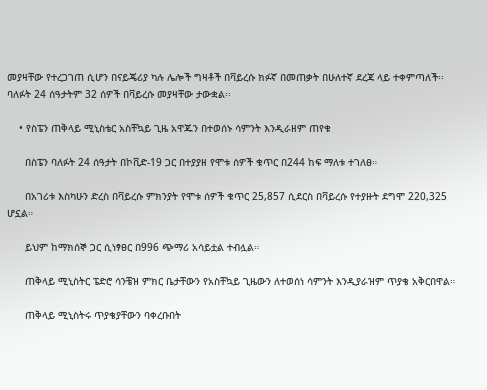መያዛቸው የተረጋገጠ ሲሆን በናይጄሪያ ካሉ ሌሎች ግዛቶች በቫይረሱ ክፉኛ በመጠቃት በሁለተኛ ደረጃ ላይ ተቀምጣለች፡፡ ባለፉት 24 ሰዓታትም 32 ሰዎች በቫይረሱ መያዛቸው ታውቋል፡፡

    • የስፔን ጠቅላይ ሚኒስቴር አስቸኳይ ጊዜ አዋጁን በተወሰኑ ሳምንት እንዲራዘም ጠየቁ

      በስፔን ባለፉት 24 ሰዓታት በኮቪድ-19 ጋር በተያያዘ የሞቱ ሰዎች ቁጥር በ244 ከፍ ማለቱ ተገለፀ።

      በአገሪቱ እስካሁን ድረስ በቫይረሱ ምክንያት የሞቱ ሰዎች ቁጥር 25,857 ሲደርስ በቫይረሱ የተያዙት ደግሞ 220,325 ሆኗል።

      ይህም ከማክሰኞ ጋር ሲነፃፀር በ996 ጭማሪ አሳይቷል ተብሏል።

      ጠቅላይ ሚኒስትር ፔድሮ ሳንቼዝ ምክር ቤታቸውን የአስቸኳይ ጊዜውን ለተወሰነ ሳምንት እንዲያራዝም ጥያቄ አቅርበዋል።

      ጠቅላይ ሚኒስትሩ ጥያቄያቸውን ባቀረቡበት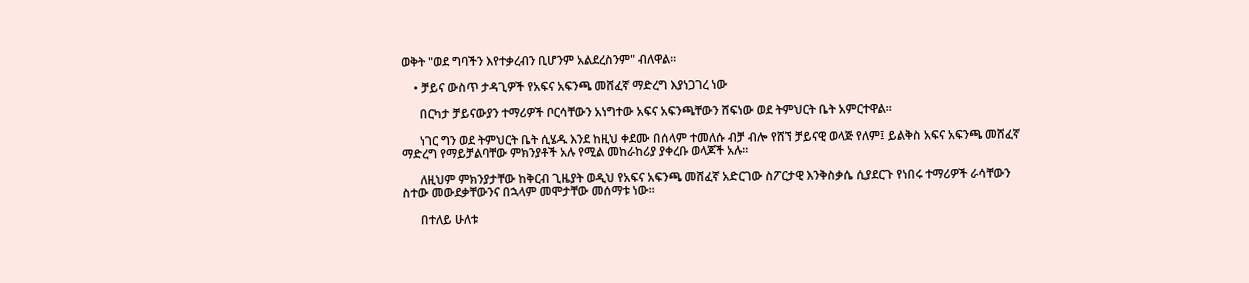ወቅት "ወደ ግባችን እየተቃረብን ቢሆንም አልደረስንም" ብለዋል።

    • ቻይና ውስጥ ታዳጊዎች የአፍና አፍንጫ መሸፈኛ ማድረግ እያነጋገረ ነው

      በርካታ ቻይናውያን ተማሪዎች ቦርሳቸውን አነግተው አፍና አፍንጫቸውን ሸፍነው ወደ ትምህርት ቤት አምርተዋል።

      ነገር ግን ወደ ትምህርት ቤት ሲሄዱ እንደ ከዚህ ቀደሙ በሰላም ተመለሱ ብቻ ብሎ የሸኘ ቻይናዊ ወላጅ የለም፤ ይልቅስ አፍና አፍንጫ መሸፈኛ ማድረግ የማይቻልባቸው ምክንያቶች አሉ የሚል መከራከሪያ ያቀረቡ ወላጆች አሉ።

      ለዚህም ምክንያታቸው ከቅርብ ጊዜያት ወዲህ የአፍና አፍንጫ መሸፈኛ አድርገው ስፖርታዊ እንቅስቃሴ ሲያደርጉ የነበሩ ተማሪዎች ራሳቸውን ስተው መውደቃቸውንና በኋላም መሞታቸው መሰማቱ ነው።

      በተለይ ሁለቱ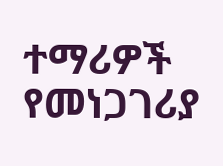ተማሪዎች የመነጋገሪያ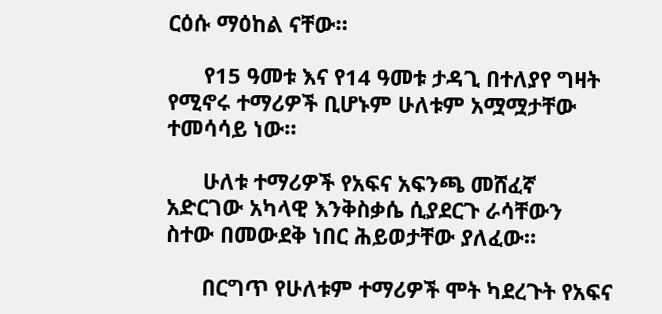ርዕሱ ማዕከል ናቸው።

      የ15 ዓመቱ እና የ14 ዓመቱ ታዳጊ በተለያየ ግዛት የሚኖሩ ተማሪዎች ቢሆኑም ሁለቱም አሟሟታቸው ተመሳሳይ ነው።

      ሁለቱ ተማሪዎች የአፍና አፍንጫ መሸፈኛ አድርገው አካላዊ እንቅስቃሴ ሲያደርጉ ራሳቸውን ስተው በመውደቅ ነበር ሕይወታቸው ያለፈው።

      በርግጥ የሁለቱም ተማሪዎች ሞት ካደረጉት የአፍና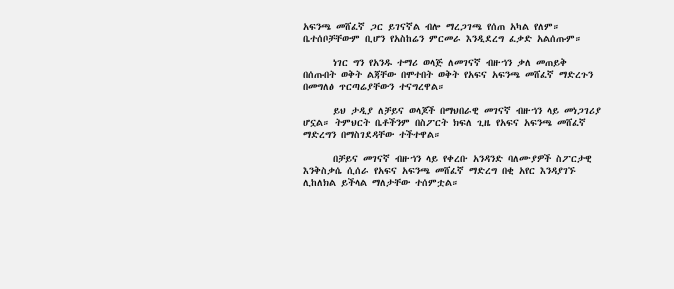አፍንጫ መሸፈኛ ጋር ይገናኛል ብሎ ማረጋገጫ የሰጠ አካል የለም። ቤተሰቦቻቸውም ቢሆን የአስከሬን ምርመራ እንዲደረግ ፈቃድ አልሰጡም።

      ነገር ግን የአንዱ ተማሪ ወላጅ ለመገናኛ ብዙኀን ቃለ መጠይቅ በሰጡበት ወቅት ልጃቸው በሞተበት ወቅት የአፍና አፍንጫ መሸፈኛ ማድረጉን በመግለፅ ጥርጣሬያቸውን ተናግረዋል።

      ይህ ታዲያ ለቻይና ወላጆች በማህበራዊ መገናኛ ብዙኀን ላይ መነጋገሪያ ሆኗል። ትምህርት ቤቶችንም በስፖርት ክፍለ ጊዜ የአፍና አፍንጫ መሸፈኛ ማድረግን በማስገደዳቸው ተችተዋል።

      በቻይና መገናኛ ብዙኀን ላይ የቀረቡ አንዳንድ ባለሙያዎች ስፖርታዊ እንቅስቃሴ ሲሰራ የአፍና አፍንጫ መሸፈኛ ማድረግ በቂ አየር እንዳያገኙ ሊከለክል ይችላል ማለታቸው ተሰምቷል።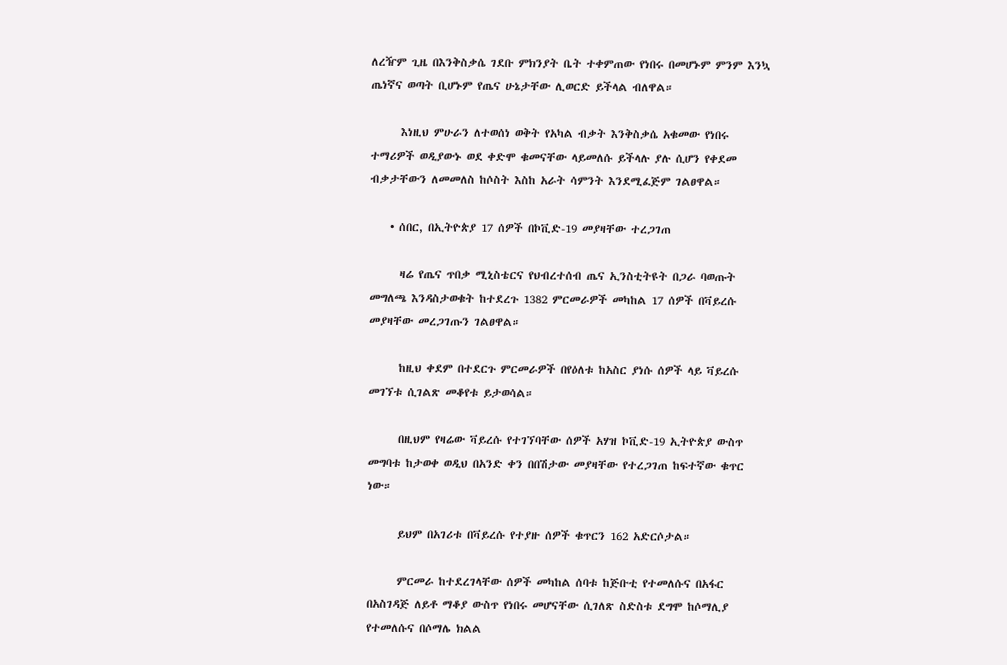ለረዥም ጊዜ በእንቅስቃሴ ገደቡ ምክንያት ቤት ተቀምጠው የነበሩ በመሆኑም ምንም እንኳ ጤነኛና ወጣት ቢሆኑም የጤና ሁኔታቸው ሊወርድ ይችላል ብለዋል።

      እነዚህ ምሁራን ለተወሰነ ወቅት የአካል ብቃት እንቅስቃሴ አቁመው የነበሩ ተማሪዎች ወዲያውኑ ወደ ቀድሞ ቁመናቸው ላይመለሱ ይችላሉ ያሉ ሲሆን የቀደመ ብቃታቸውን ለመመለስ ከሶስት እስከ አራት ሳምንት እንደሚፈጅም ገልፀዋል።

    • ሰበር, በኢትዮጵያ 17 ሰዎች በኮቪድ-19 መያዛቸው ተረጋገጠ

      ዛሬ የጤና ጥበቃ ሚኒስቴርና የህብረተሰብ ጤና ኢንስቲትዩት በጋራ ባወጡት መግለጫ እንዳስታወቁት ከተደረጉ 1382 ምርመራዎች መካከል 17 ሰዎች በቫይረሱ መያዛቸው መረጋገጡን ገልፀዋል።

      ከዚህ ቀደም በተደርጉ ምርመራዎች በየዕለቱ ከአስር ያነሱ ሰዎች ላይ ቫይረሱ መገኘቱ ሲገልጽ መቆየቱ ይታወሳል።

      በዚህም የዛሬው ቫይረሱ የተገኘባቸው ሰዎች አሃዝ ኮቪድ-19 ኢትዮጵያ ውስጥ መግባቱ ከታወቀ ወዲህ በአንድ ቀን በበሽታው መያዛቸው የተረጋገጠ ከፍተኛው ቁጥር ነው።

      ይህም በአገሪቱ በቫይረሱ የተያዙ ሰዎች ቁጥርን 162 አድርሶታል።

      ምርመራ ከተደረገላቸው ሰዎች መካከል ሰባቱ ከጅቡቲ የተመለሱና በአፋር በአስገዳጅ ለይቶ ማቆያ ውስጥ የነበሩ መሆናቸው ሲገለጽ ስድስቱ ደግሞ ከሶማሊያ የተመለሱና በሶማሌ ክልል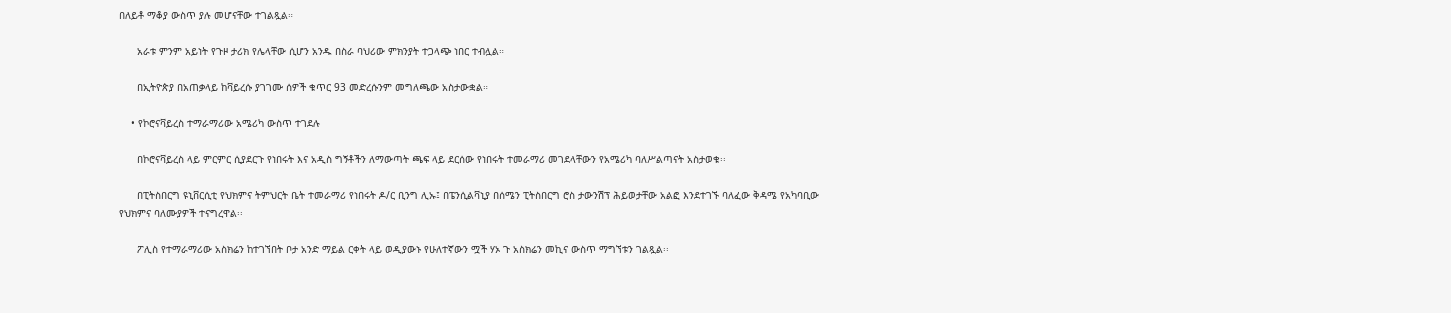በለይቶ ማቆያ ውስጥ ያሉ መሆናቸው ተገልጿል።

      አራቱ ምንም አይነት የጉዞ ታሪክ የሌላቸው ሲሆን አንዱ በስራ ባህሪው ምክንያት ተጋላጭ ነበር ተብሏል።

      በኢትዮጵያ በአጠቃላይ ከቫይረሱ ያገገሙ ሰዎች ቁጥር 93 መድረሱንም መግለጫው አስታውቋል።

    • የኮሮናቫይረስ ተማራማሪው አሜሪካ ውስጥ ተገደሉ

      በኮሮናቫይረስ ላይ ምርምር ሲያደርጉ የነበሩት እና አዲስ ግኝቶችን ለማውጣት ጫፍ ላይ ደርሰው የነበሩት ተመራማሪ መገደላቸውን የአሜሪካ ባለሥልጣናት አስታወቁ፡፡

      በፒትስበርግ ዩኒቨርሲቲ የህክምና ትምህርት ቤት ተመራማሪ የነበሩት ዶ/ር ቢንግ ሊኡ፤ በፔንሲልቫኒያ በሰሜን ፒትስበርግ ሮስ ታውንሽፕ ሕይወታቸው አልፎ እንደተገኙ ባለፈው ቅዳሜ የአካባቢው የህክምና ባለሙያዎች ተናግረዋል፡፡

      ፖሊስ የተማራማሪው አስክሬን ከተገኘበት ቦታ አንድ ማይል ርቀት ላይ ወዲያውኑ የሁለተኛውን ሟች ሃኦ ጉ አስክሬን መኪና ውስጥ ማግኘቱን ገልጿል፡፡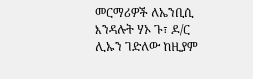መርማሪዎች ለኤንቢሲ እንዳሉት ሃኦ ጉ፣ ዶ/ር ሊኡን ገድለው ከዚያም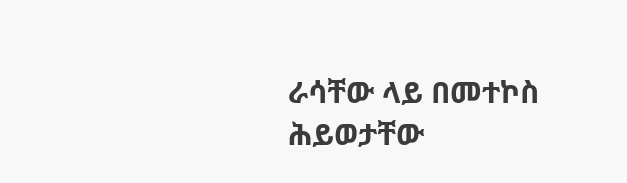ራሳቸው ላይ በመተኮስ ሕይወታቸው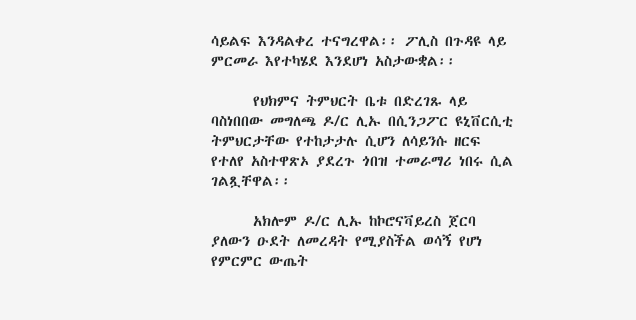ሳይልፍ እንዳልቀረ ተናግረዋል፡፡ ፖሊስ በጉዳዩ ላይ ምርመራ እየተካሄደ እንደሆነ አስታውቋል፡፡

      የህክምና ትምህርት ቤቱ በድረገጹ ላይ ባስነበበው መግለጫ ዶ/ር ሊኡ በሲንጋፖር ዩኒቨርሲቲ ትምህርታቸው የተከታታሉ ሲሆን ለሳይንሱ ዘርፍ የተለየ አስተዋጽኦ ያደረጉ ጎበዝ ተመራማሪ ነበሩ ሲል ገልጿቸዋል፡፡

      አክሎም ዶ/ር ሊኡ ከኮሮናቫይረስ ጀርባ ያለውን ዑደት ለመረዳት የሚያስችል ወሳኝ የሆነ የምርምር ውጤት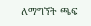ለማግኘት ጫፍ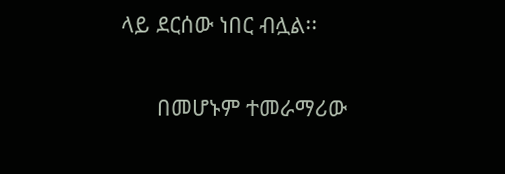ላይ ደርሰው ነበር ብሏል፡፡

      በመሆኑም ተመራማሪው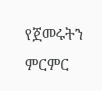የጀመሩትን ምርምር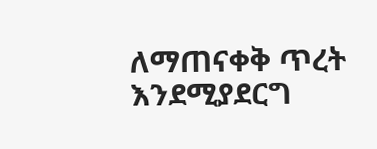ለማጠናቀቅ ጥረት እንደሚያደርግ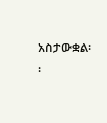አስታውቋል፡፡